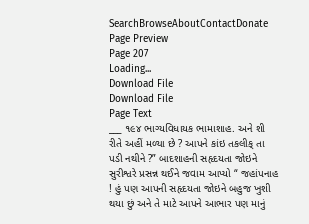SearchBrowseAboutContactDonate
Page Preview
Page 207
Loading...
Download File
Download File
Page Text
___ ૧૯૪ ભાગ્યવિધાયક ભામાશાહ. અને શી રીતે અહીં મળ્યા છે ? આપને કાંઇ તકલીક્ તા પડી નથીને ?” બાદશાહની સહૃદયતા જોઇને સુરીશ્વરે પ્રસન્ન થઈને જવામ આપ્યો “ જહાંપનાહ ! હું પણ આપની સહૃદયતા જોઇને બહુજ ખુશી થયા છું અને તે માટે આપને આભાર પણ માનું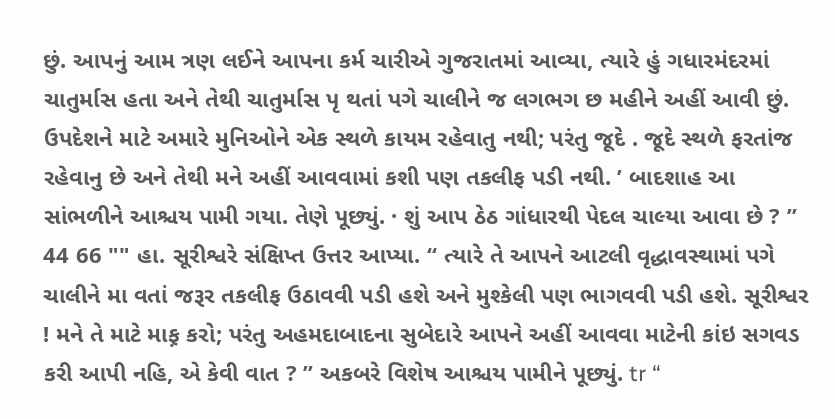છું. આપનું આમ ત્રણ લઈને આપના કર્મ ચારીએ ગુજરાતમાં આવ્યા, ત્યારે હું ગધારમંદરમાં ચાતુર્માસ હતા અને તેથી ચાતુર્માસ પૃ થતાં પગે ચાલીને જ લગભગ છ મહીને અહીં આવી છું. ઉપદેશને માટે અમારે મુનિઓને એક સ્થળે કાયમ રહેવાતુ નથી; પરંતુ જૂદે . જૂદે સ્થળે ફરતાંજ રહેવાનુ છે અને તેથી મને અહીં આવવામાં કશી પણ તકલીફ પડી નથી. ’ બાદશાહ આ સાંભળીને આશ્ચય પામી ગયા. તેણે પૂછ્યું. · શું આપ ઠેઠ ગાંધારથી પેદલ ચાલ્યા આવા છે ? ” 44 66 "" હા. સૂરીશ્વરે સંક્ષિપ્ત ઉત્તર આપ્યા. “ ત્યારે તે આપને આટલી વૃદ્ધાવસ્થામાં પગે ચાલીને મા વતાં જરૂર તકલીફ ઉઠાવવી પડી હશે અને મુશ્કેલી પણ ભાગવવી પડી હશે. સૂરીશ્વર ! મને તે માટે માફ઼ કરો; પરંતુ અહમદાબાદના સુબેદારે આપને અહીં આવવા માટેની કાંઇ સગવડ કરી આપી નહિ, એ કેવી વાત ? ” અકબરે વિશેષ આશ્ચય પામીને પૂછ્યું. tr “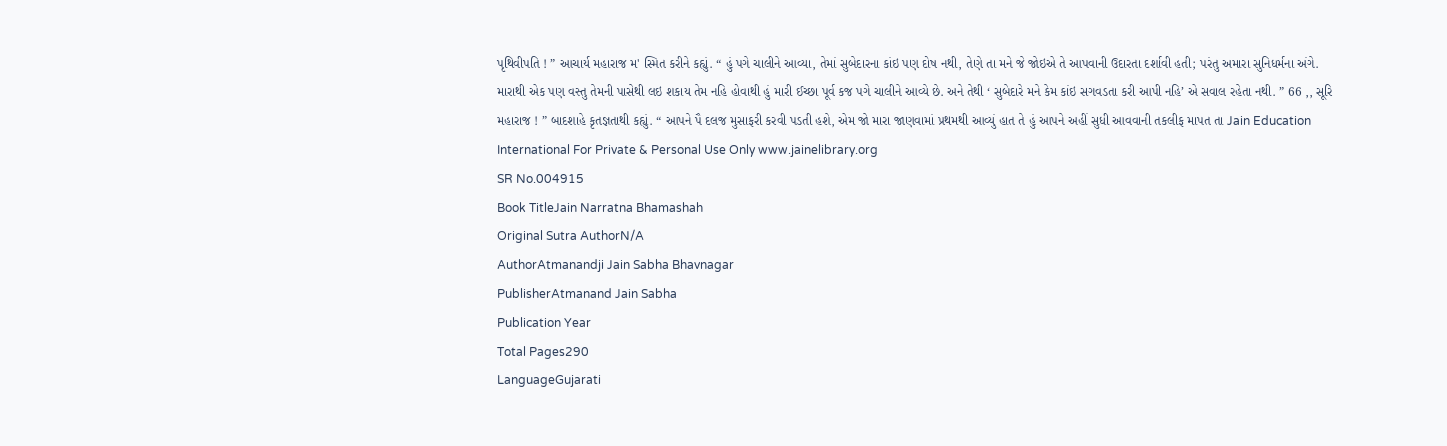પૃથિવીપતિ ! ” આચાર્ય મહારાજ મ' સ્મિત કરીને કહ્યું. “ હું પગે ચાલીને આવ્યા, તેમાં સુબેદારના કાંઇ પણ દોષ નથી, તેણે તા મને જે જોઇએ તે આપવાની ઉદારતા દર્શાવી હતી; પરંતુ અમારા સુનિધર્મના અંગે. મારાથી એક પણ વસ્તુ તેમની પાસેથી લઇ શકાય તેમ નહિ હોવાથી હું મારી ઈચ્છા પૂર્વ કજ પગે ચાલીને આવ્યે છે. અને તેથી ‘ સુબેદારે મને કેમ કાંઇ સગવડતા કરી આપી નહિ’ એ સવાલ રહેતા નથી. ” 66 ,, સૂરિ મહારાજ ! ” બાદશાહે કૃતજ્ઞતાથી કહ્યું. “ આપને પૈ દલજ મુસાફરી કરવી પડતી હશે, એમ જો મારા જાણવામાં પ્રથમથી આવ્યું હાત તે હું આપને અહીં સુધી આવવાની તકલીફ માપત તા Jain Education International For Private & Personal Use Only www.jainelibrary.org
SR No.004915
Book TitleJain Narratna Bhamashah
Original Sutra AuthorN/A
AuthorAtmanandji Jain Sabha Bhavnagar
PublisherAtmanand Jain Sabha
Publication Year
Total Pages290
LanguageGujarati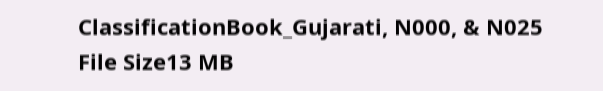ClassificationBook_Gujarati, N000, & N025
File Size13 MB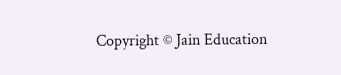Copyright © Jain Education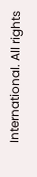International. All rights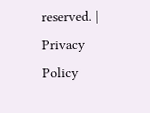reserved. | Privacy Policy